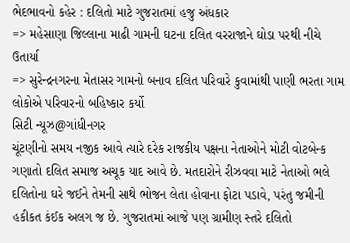ભેદભાવનો કહેર : દલિતો માટે ગુજરાતમાં હજુ અંધકાર
=> મહેસાણા જિલ્લાના માઢી ગામની ઘટના દલિત વરરાજાને ઘોડા પરથી નીચે ઉતાર્યા
=> સુરેન્દ્રનગરના મેતાસર ગામનો બનાવ દલિત પરિવારે કુવામાંથી પાણી ભરતા ગામ લોકોએ પરિવારનો બહિષ્કાર કર્યો
સિટી ન્યૂઝ@ગાંધીનગર
ચૂંટણીનો સમય નજીક આવે ત્યારે દરેક રાજકીય પક્ષના નેતાઓને મોટી વોટબેન્ક ગણાતો દલિત સમાજ અચૂક યાદ આવે છે. મતદારોને રીઝવવા માટે નેતાઓ ભલે દલિતોના ઘરે જઈને તેમની સાથે ભોજન લેતા હોવાના ફોટા પડાવે, પરંતુ જમીની હકીકત કંઈક અલગ જ છે. ગુજરાતમાં આજે પણ ગ્રામીણ સ્તરે દલિતો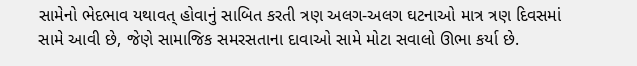સામેનો ભેદભાવ યથાવત્ હોવાનું સાબિત કરતી ત્રણ અલગ-અલગ ઘટનાઓ માત્ર ત્રણ દિવસમાં સામે આવી છે, જેણે સામાજિક સમરસતાના દાવાઓ સામે મોટા સવાલો ઊભા કર્યા છે.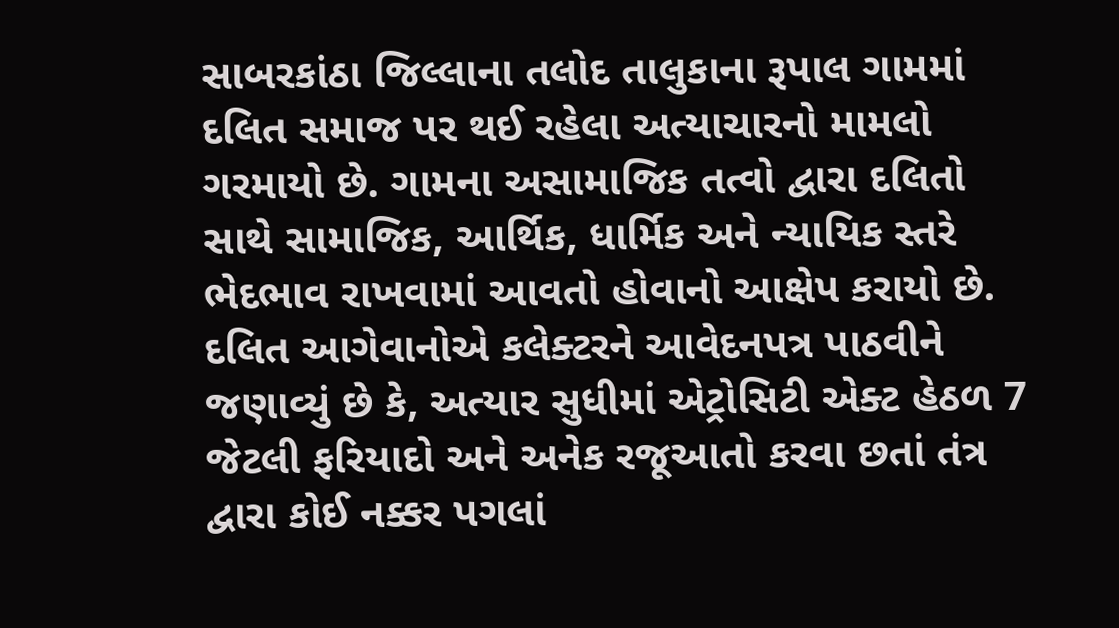સાબરકાંઠા જિલ્લાના તલોદ તાલુકાના રૂપાલ ગામમાં દલિત સમાજ પર થઈ રહેલા અત્યાચારનો મામલો ગરમાયો છે. ગામના અસામાજિક તત્વો દ્વારા દલિતો સાથે સામાજિક, આર્થિક, ધાર્મિક અને ન્યાયિક સ્તરે ભેદભાવ રાખવામાં આવતો હોવાનો આક્ષેપ કરાયો છે. દલિત આગેવાનોએ કલેક્ટરને આવેદનપત્ર પાઠવીને જણાવ્યું છે કે, અત્યાર સુધીમાં એટ્રોસિટી એક્ટ હેઠળ 7 જેટલી ફરિયાદો અને અનેક રજૂઆતો કરવા છતાં તંત્ર દ્વારા કોઈ નક્કર પગલાં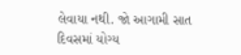લેવાયા નથી. જો આગામી સાત દિવસમાં યોગ્ય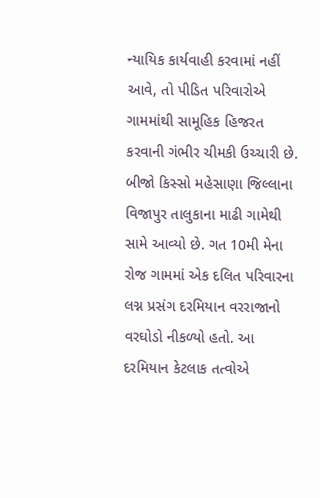ન્યાયિક કાર્યવાહી કરવામાં નહીં આવે, તો પીડિત પરિવારોએ ગામમાંથી સામૂહિક હિજરત કરવાની ગંભીર ચીમકી ઉચ્ચારી છે.
બીજો કિસ્સો મહેસાણા જિલ્લાના વિજાપુર તાલુકાના માઢી ગામેથી સામે આવ્યો છે. ગત 10મી મેના રોજ ગામમાં એક દલિત પરિવારના લગ્ન પ્રસંગ દરમિયાન વરરાજાનો વરઘોડો નીકળ્યો હતો. આ દરમિયાન કેટલાક તત્વોએ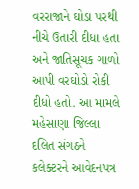વરરાજાને ઘોડા પરથી નીચે ઉતારી દીધા હતા અને જાતિસૂચક ગાળો આપી વરઘોડો રોકી દીધો હતો. આ મામલે મહેસાણા જિલ્લા દલિત સંગઠને કલેક્ટરને આવેદનપત્ર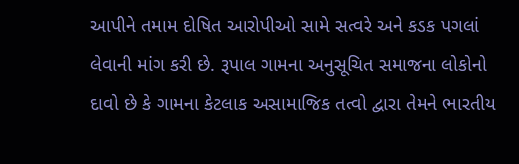આપીને તમામ દોષિત આરોપીઓ સામે સત્વરે અને કડક પગલાં લેવાની માંગ કરી છે. રૂપાલ ગામના અનુસૂચિત સમાજના લોકોનો દાવો છે કે ગામના કેટલાક અસામાજિક તત્વો દ્વારા તેમને ભારતીય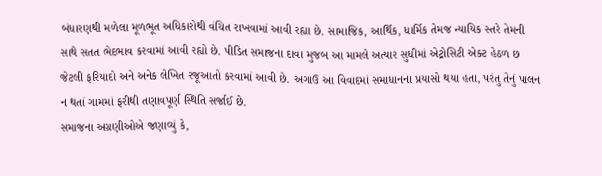બંધારણથી મળેલા મૂળભૂત અધિકારોથી વંચિત રાખવામાં આવી રહ્યા છે. સામાજિક, આર્થિક, ધાર્મિક તેમજ ન્યાયિક સ્તરે તેમની સાથે સતત ભેદભાવ કરવામાં આવી રહ્યો છે. પીડિત સમાજના દાવા મુજબ આ મામલે અત્યાર સુધીમાં એટ્રોસિટી એક્ટ હેઠળ છ જેટલી ફરિયાદો અને અનેક લેખિત રજૂઆતો કરવામાં આવી છે. અગાઉ આ વિવાદમાં સમાધાનના પ્રયાસો થયા હતા, પરંતુ તેનું પાલન ન થતાં ગામમાં ફરીથી તણાવપૂર્ણ સ્થિતિ સર્જાઈ છે.
સમાજના અગ્રણીઓએ જણાવ્યું કે,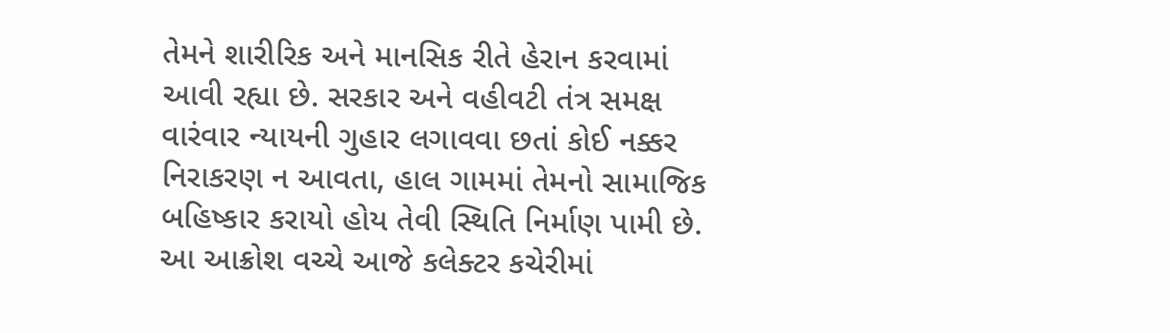તેમને શારીરિક અને માનસિક રીતે હેરાન કરવામાં આવી રહ્યા છે. સરકાર અને વહીવટી તંત્ર સમક્ષ વારંવાર ન્યાયની ગુહાર લગાવવા છતાં કોઈ નક્કર નિરાકરણ ન આવતા, હાલ ગામમાં તેમનો સામાજિક બહિષ્કાર કરાયો હોય તેવી સ્થિતિ નિર્માણ પામી છે. આ આક્રોશ વચ્ચે આજે કલેક્ટર કચેરીમાં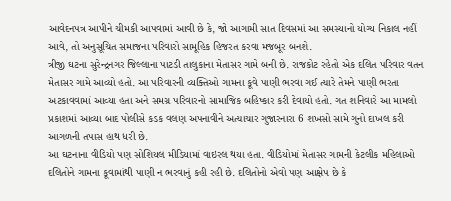આવેદનપત્ર આપીને ચીમકી આપવામાં આવી છે કે, જો આગામી સાત દિવસમાં આ સમસ્યાનો યોગ્ય નિકાલ નહીં આવે, તો અનુસૂચિત સમાજના પરિવારો સામૂહિક હિજરત કરવા મજબૂર બનશે.
ત્રીજી ઘટના સુરેન્દ્રનગર જિલ્લાના પાટડી તાલુકાના મેતાસર ગામે બની છે. રાજકોટ રહેતો એક દલિત પરિવાર વતન મેતાસર ગામે આવ્યો હતો. આ પરિવારની વ્યક્તિઓ ગામના કૂવે પાણી ભરવા ગઈ ત્યારે તેમને પાણી ભરતા અટકાવવામાં આવ્યા હતા અને સમગ્ર પરિવારનો સામાજિક બહિષ્કાર કરી દેવાયો હતો. ગત શનિવારે આ મામલો પ્રકાશમાં આવ્યા બાદ પોલીસે કડક વલણ અપનાવીને અત્યાચાર ગુજારનારા 6 શખસો સામે ગુનો દાખલ કરી આગળની તપાસ હાથ ધરી છે.
આ ઘટનાના વીડિયો પણ સોશિયલ મીડિયામાં વાઇરલ થયા હતા. વીડિયોમાં મેતાસર ગામની કેટલીક મહિલાઓ દલિતોને ગામના કૂવામાંથી પાણી ન ભરવાનું કહી રહી છે. દલિતોનો એવો પણ આક્ષેપ છે કે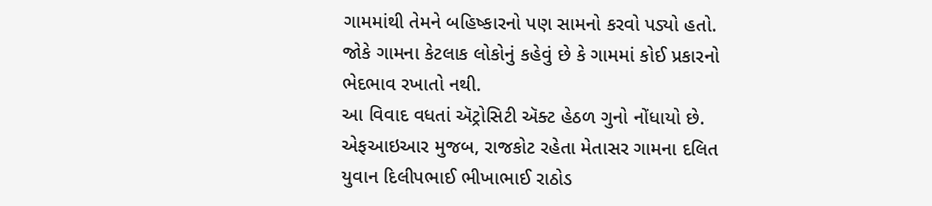ગામમાંથી તેમને બહિષ્કારનો પણ સામનો કરવો પડ્યો હતો. જોકે ગામના કેટલાક લોકોનું કહેવું છે કે ગામમાં કોઈ પ્રકારનો ભેદભાવ રખાતો નથી.
આ વિવાદ વધતાં ઍટ્રોસિટી ઍક્ટ હેઠળ ગુનો નોંધાયો છે. એફઆઇઆર મુજબ, રાજકોટ રહેતા મેતાસર ગામના દલિત યુવાન દિલીપભાઈ ભીખાભાઈ રાઠોડ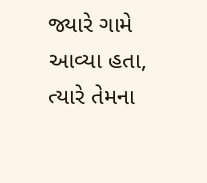જ્યારે ગામે આવ્યા હતા, ત્યારે તેમના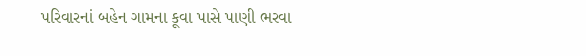પરિવારનાં બહેન ગામના કૂવા પાસે પાણી ભરવા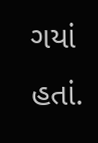ગયાં હતાં.